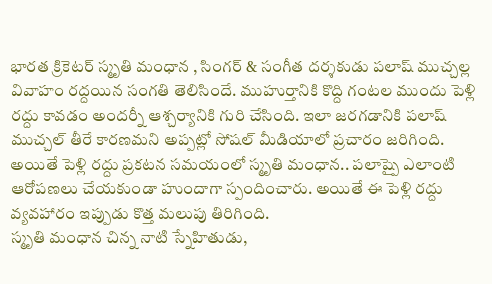భారత క్రికెటర్ స్మృతి మంధాన , సింగర్ & సంగీత దర్శకుడు పలాష్ ముచ్చల్ల వివాహం రద్దయిన సంగతి తెలిసిందే. ముహుర్తానికి కొద్ది గంటల ముందు పెళ్లి రద్దు కావడం అందర్నీ ఆశ్చర్యానికి గురి చేసింది. ఇలా జరగడానికి పలాష్ ముచ్చల్ తీరే కారణమని అప్పట్లో సోషల్ మీడియాలో ప్రచారం జరిగింది. అయితే పెళ్లి రద్దు ప్రకటన సమయంలో స్మృతి మంధాన.. పలాష్పై ఎలాంటి ఆరోపణలు చేయకుండా హుందాగా స్పందించారు. అయితే ఈ పెళ్లి రద్దు వ్యవహారం ఇప్పుడు కొత్త మలుపు తిరిగింది.
స్మృతి మంధాన చిన్న నాటి స్నేహితుడు,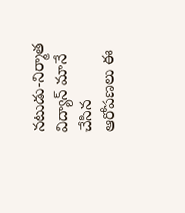నటుడు-నిర్మాత విద్యాన్ మానే చేసిన ఆరోపణలు ఈ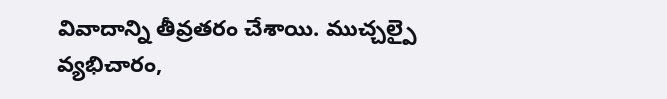వివాదాన్ని తీవ్రతరం చేశాయి. ముచ్చల్పై వ్యభిచారం,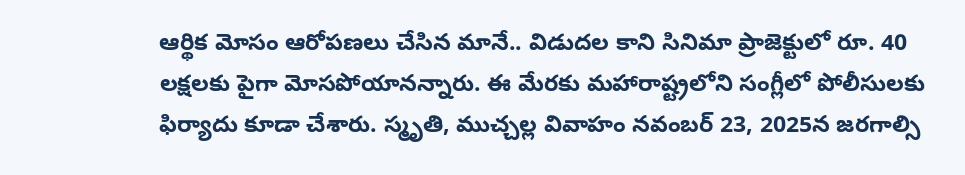ఆర్థిక మోసం ఆరోపణలు చేసిన మానే.. విడుదల కాని సినిమా ప్రాజెక్టులో రూ. 40 లక్షలకు పైగా మోసపోయానన్నారు. ఈ మేరకు మహారాష్ట్రలోని సంగ్లీలో పోలీసులకు ఫిర్యాదు కూడా చేశారు. స్మృతి, ముచ్చల్ల వివాహం నవంబర్ 23, 2025న జరగాల్సి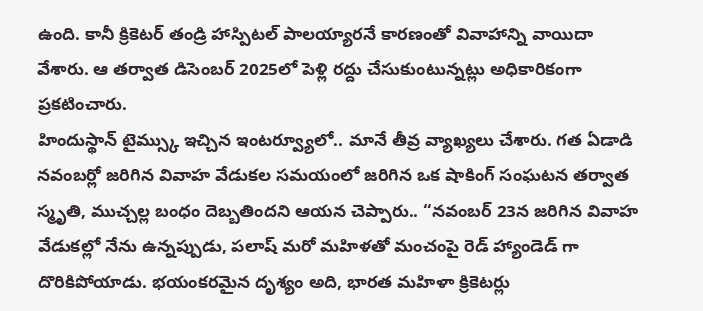ఉంది. కానీ క్రికెటర్ తండ్రి హాస్పిటల్ పాలయ్యారనే కారణంతో వివాహాన్ని వాయిదా వేశారు. ఆ తర్వాత డిసెంబర్ 2025లో పెళ్లి రద్దు చేసుకుంటున్నట్లు అధికారికంగా ప్రకటించారు.
హిందుస్థాన్ టైమ్స్కు ఇచ్చిన ఇంటర్వ్యూలో.. మానే తీవ్ర వ్యాఖ్యలు చేశారు. గత ఏడాడి నవంబర్లో జరిగిన వివాహ వేడుకల సమయంలో జరిగిన ఒక షాకింగ్ సంఘటన తర్వాత స్మృతి, ముచ్చల్ల బంధం దెబ్బతిందని ఆయన చెప్పారు.. “నవంబర్ 23న జరిగిన వివాహ వేడుకల్లో నేను ఉన్నప్పుడు, పలాష్ మరో మహిళతో మంచంపై రెడ్ హ్యాండెడ్ గా దొరికిపోయాడు. భయంకరమైన దృశ్యం అది, భారత మహిళా క్రికెటర్లు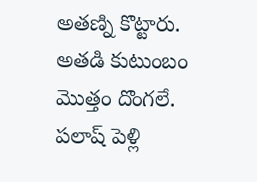అతణ్ని కొట్టారు. అతడి కుటుంబం మొత్తం దొంగలే. పలాష్ పెళ్లి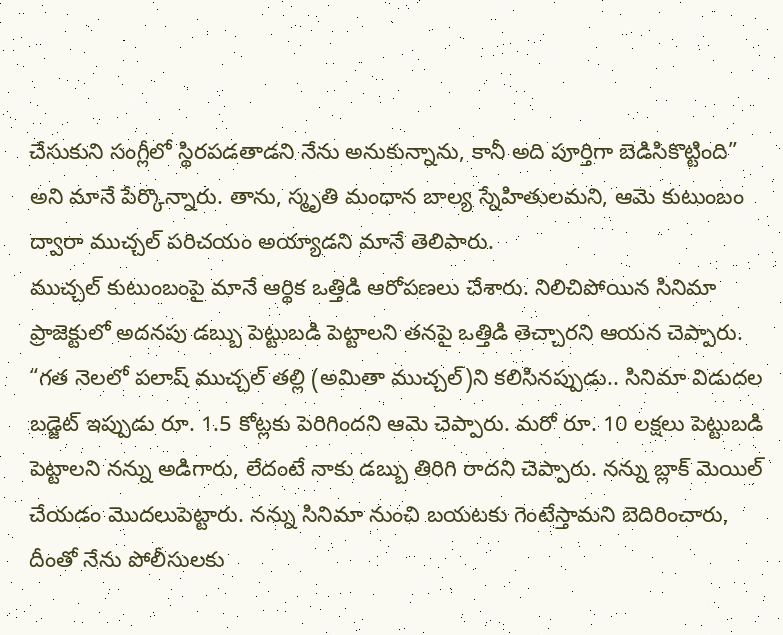చేసుకుని సంగ్లీలో స్థిరపడతాడని నేను అనుకున్నాను, కానీ అది పూర్తిగా బెడిసికొట్టింది” అని మానే పేర్కొన్నారు. తాను, స్మృతి మంధాన బాల్య స్నేహితులమని, ఆమె కుటుంబం ద్వారా ముచ్చల్ పరిచయం అయ్యాడని మానే తెలిపారు.
ముచ్చల్ కుటుంబంపై మానే ఆర్థిక ఒత్తిడి ఆరోపణలు చేశారు. నిలిచిపోయిన సినిమా ప్రాజెక్టులో అదనపు డబ్బు పెట్టుబడి పెట్టాలని తనపై ఒత్తిడి తెచ్చారని ఆయన చెప్పారు. “గత నెలలో పలాష్ ముచ్చల్ తల్లి (అమితా ముచ్చల్)ని కలిసినప్పుడు.. సినిమా విడుదల బడ్జెట్ ఇప్పుడు రూ. 1.5 కోట్లకు పెరిగిందని ఆమె చెప్పారు. మరో రూ. 10 లక్షలు పెట్టుబడి పెట్టాలని నన్ను అడిగారు, లేదంటే నాకు డబ్బు తిరిగి రాదని చెప్పారు. నన్ను బ్లాక్ మెయిల్ చేయడం మొదలుపెట్టారు. నన్ను సినిమా నుంచి బయటకు గెంటేస్తామని బెదిరించారు, దీంతో నేను పోలీసులకు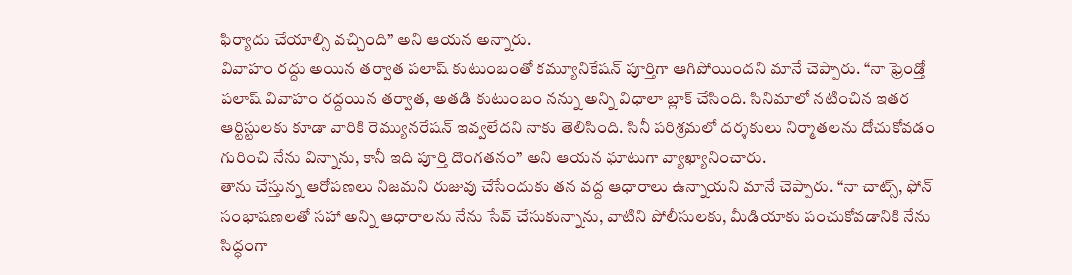ఫిర్యాదు చేయాల్సి వచ్చింది” అని ఆయన అన్నారు.
వివాహం రద్దు అయిన తర్వాత పలాష్ కుటుంబంతో కమ్యూనికేషన్ పూర్తిగా ఆగిపోయిందని మానే చెప్పారు. “నా ఫ్రెండ్తో పలాష్ వివాహం రద్దయిన తర్వాత, అతడి కుటుంబం నన్ను అన్ని విధాలా బ్లాక్ చేసింది. సినిమాలో నటించిన ఇతర ఆర్టిస్టులకు కూడా వారికి రెమ్యునరేషన్ ఇవ్వలేదని నాకు తెలిసింది. సినీ పరిశ్రమలో దర్శకులు నిర్మాతలను దోచుకోవడం గురించి నేను విన్నాను, కానీ ఇది పూర్తి దొంగతనం” అని ఆయన ఘాటుగా వ్యాఖ్యానించారు.
తాను చేస్తున్న ఆరోపణలు నిజమని రుజువు చేసేందుకు తన వద్ద ఆధారాలు ఉన్నాయని మానే చెప్పారు. “నా చాట్స్, ఫోన్ సంభాషణలతో సహా అన్ని ఆధారాలను నేను సేవ్ చేసుకున్నాను, వాటిని పోలీసులకు, మీడియాకు పంచుకోవడానికి నేను సిద్ధంగా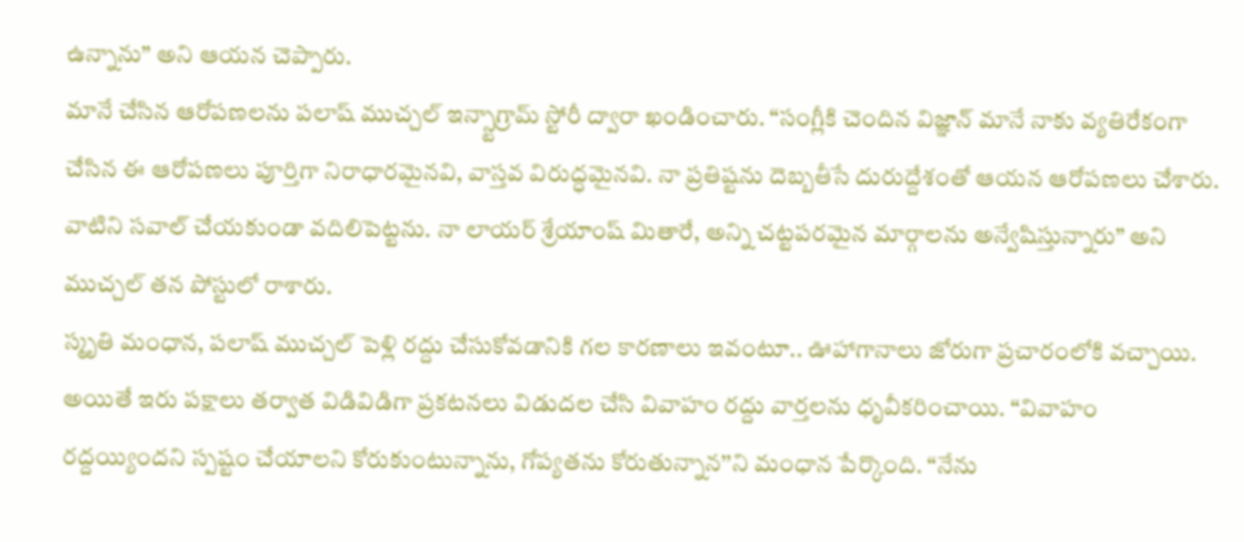ఉన్నాను” అని ఆయన చెప్పారు.
మానే చేసిన ఆరోపణలను పలాష్ ముచ్చల్ ఇన్స్టాగ్రామ్ స్టోరీ ద్వారా ఖండించారు. “సంగ్లీకి చెందిన విజ్ఞాన్ మానే నాకు వ్యతిరేకంగా చేసిన ఈ ఆరోపణలు పూర్తిగా నిరాధారమైనవి, వాస్తవ విరుద్ధమైనవి. నా ప్రతిష్టను దెబ్బతీసే దురుద్దేశంతో ఆయన ఆరోపణలు చేశారు. వాటిని సవాల్ చేయకుండా వదిలిపెట్టను. నా లాయర్ శ్రేయాంష్ మితారే, అన్ని చట్టపరమైన మార్గాలను అన్వేషిస్తున్నారు” అని ముచ్చల్ తన పోస్టులో రాశారు.
స్మృతి మంధాన, పలాష్ ముచ్చల్ పెళ్లి రద్దు చేసుకోవడానికి గల కారణాలు ఇవంటూ.. ఊహాగానాలు జోరుగా ప్రచారంలోకి వచ్చాయి. అయితే ఇరు పక్షాలు తర్వాత విడివిడిగా ప్రకటనలు విడుదల చేసి వివాహం రద్దు వార్తలను ధృవీకరించాయి. “వివాహం రద్దయ్యిందని స్పష్టం చేయాలని కోరుకుంటున్నాను, గోప్యతను కోరుతున్నాన’’ని మంధాన పేర్కొంది. “నేను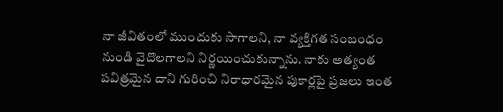నా జీవితంలో ముందుకు సాగాలని, నా వ్యక్తిగత సంబంధం నుండి వైదొలగాలని నిర్ణయించుకున్నాను. నాకు అత్యంత పవిత్రమైన దాని గురించి నిరాధారమైన పుకార్లపై ప్రజలు ఇంత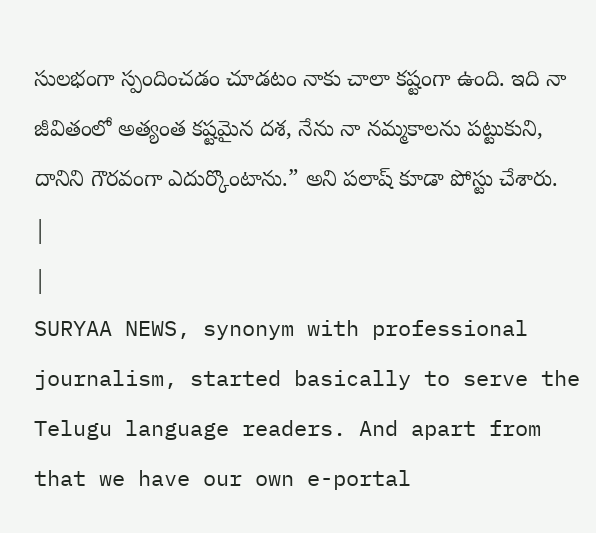సులభంగా స్పందించడం చూడటం నాకు చాలా కష్టంగా ఉంది. ఇది నా జీవితంలో అత్యంత కష్టమైన దశ, నేను నా నమ్మకాలను పట్టుకుని, దానిని గౌరవంగా ఎదుర్కొంటాను.” అని పలాష్ కూడా పోస్టు చేశారు.
|
|
SURYAA NEWS, synonym with professional journalism, started basically to serve the Telugu language readers. And apart from that we have our own e-portal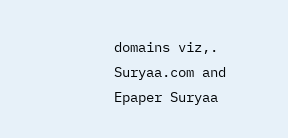domains viz,. Suryaa.com and Epaper Suryaa